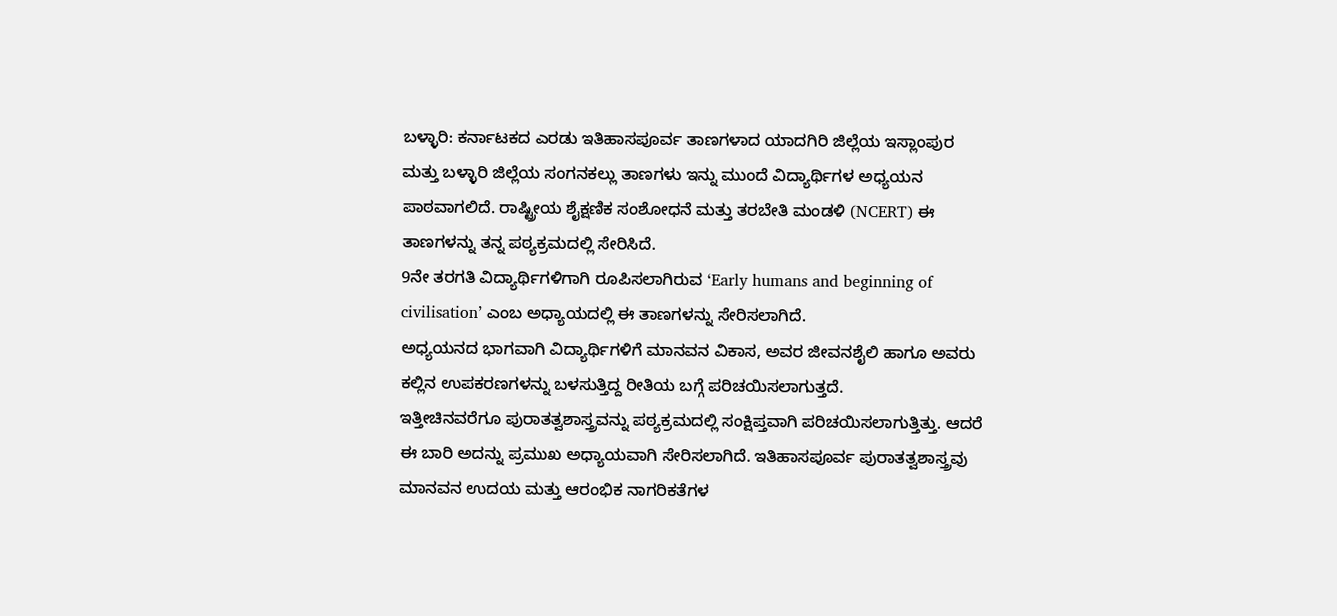ಬಳ್ಳಾರಿ: ಕರ್ನಾಟಕದ ಎರಡು ಇತಿಹಾಸಪೂರ್ವ ತಾಣಗಳಾದ ಯಾದಗಿರಿ ಜಿಲ್ಲೆಯ ಇಸ್ಲಾಂಪುರ ಮತ್ತು ಬಳ್ಳಾರಿ ಜಿಲ್ಲೆಯ ಸಂಗನಕಲ್ಲು ತಾಣಗಳು ಇನ್ನು ಮುಂದೆ ವಿದ್ಯಾರ್ಥಿಗಳ ಅಧ್ಯಯನ ಪಾಠವಾಗಲಿದೆ. ರಾಷ್ಟ್ರೀಯ ಶೈಕ್ಷಣಿಕ ಸಂಶೋಧನೆ ಮತ್ತು ತರಬೇತಿ ಮಂಡಳಿ (NCERT) ಈ ತಾಣಗಳನ್ನು ತನ್ನ ಪಠ್ಯಕ್ರಮದಲ್ಲಿ ಸೇರಿಸಿದೆ.
9ನೇ ತರಗತಿ ವಿದ್ಯಾರ್ಥಿಗಳಿಗಾಗಿ ರೂಪಿಸಲಾಗಿರುವ ‘Early humans and beginning of civilisation’ ಎಂಬ ಅಧ್ಯಾಯದಲ್ಲಿ ಈ ತಾಣಗಳನ್ನು ಸೇರಿಸಲಾಗಿದೆ.
ಅಧ್ಯಯನದ ಭಾಗವಾಗಿ ವಿದ್ಯಾರ್ಥಿಗಳಿಗೆ ಮಾನವನ ವಿಕಾಸ, ಅವರ ಜೀವನಶೈಲಿ ಹಾಗೂ ಅವರು ಕಲ್ಲಿನ ಉಪಕರಣಗಳನ್ನು ಬಳಸುತ್ತಿದ್ದ ರೀತಿಯ ಬಗ್ಗೆ ಪರಿಚಯಿಸಲಾಗುತ್ತದೆ.
ಇತ್ತೀಚಿನವರೆಗೂ ಪುರಾತತ್ವಶಾಸ್ತ್ರವನ್ನು ಪಠ್ಯಕ್ರಮದಲ್ಲಿ ಸಂಕ್ಷಿಪ್ತವಾಗಿ ಪರಿಚಯಿಸಲಾಗುತ್ತಿತ್ತು. ಆದರೆ ಈ ಬಾರಿ ಅದನ್ನು ಪ್ರಮುಖ ಅಧ್ಯಾಯವಾಗಿ ಸೇರಿಸಲಾಗಿದೆ. ಇತಿಹಾಸಪೂರ್ವ ಪುರಾತತ್ವಶಾಸ್ತ್ರವು ಮಾನವನ ಉದಯ ಮತ್ತು ಆರಂಭಿಕ ನಾಗರಿಕತೆಗಳ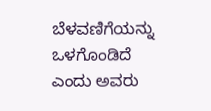ಬೆಳವಣಿಗೆಯನ್ನು ಒಳಗೊಂಡಿದೆ ಎಂದು ಅವರು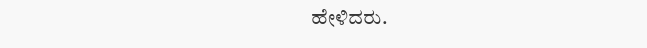ಹೇಳಿದರು.